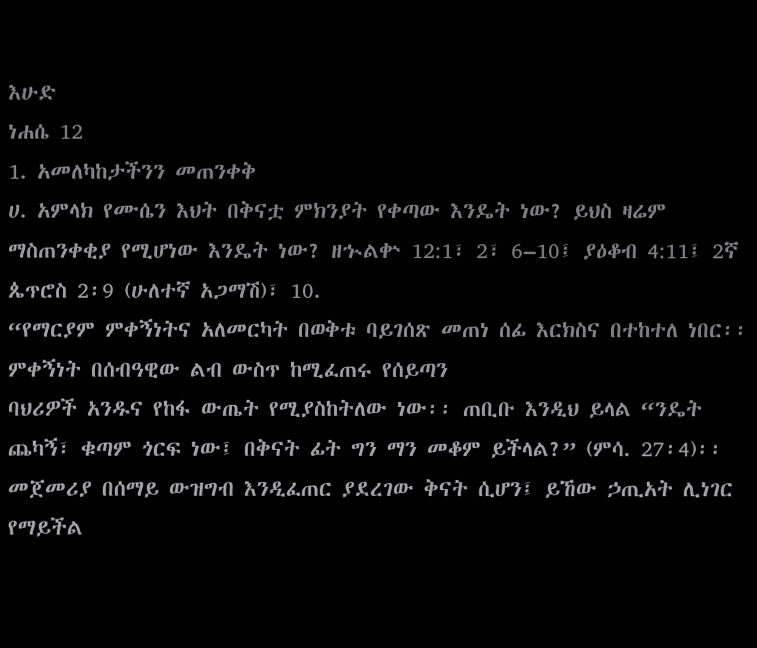እሁድ
ነሐሴ 12
1. አመለካከታችንን መጠንቀቅ
ሀ. አምላክ የሙሴን እህት በቅናቷ ምክንያት የቀጣው እንዴት ነው? ይህስ ዛሬም ማስጠንቀቂያ የሚሆነው እንዴት ነው? ዘኍልቍ 12:1፣ 2፣ 6–10፤ ያዕቆብ 4:11፤ 2ኛ ጴጥሮስ 2፡9 (ሁለተኛ አጋማሽ)፣ 10.
“የማርያም ምቀኝነትና አለመርካት በወቅቱ ባይገሰጽ መጠነ ሰፊ እርክስና በተከተለ ነበር፡፡ ምቀኝነት በሰብዓዊው ልብ ውስጥ ከሚፈጠሩ የሰይጣን
ባህሪዎች አንዱና የከፋ ውጤት የሚያስከትለው ነው፡፡ ጠቢቡ እንዲህ ይላል “ንዴት ጨካኝ፣ ቁጣም ጎርፍ ነው፤ በቅናት ፊት ግን ማን መቆም ይችላል?” (ምሳ. 27፡4)፡፡ መጀመሪያ በሰማይ ውዝግብ እንዲፈጠር ያደረገው ቅናት ሲሆን፤ ይኸው ኃጢአት ሊነገር የማይችል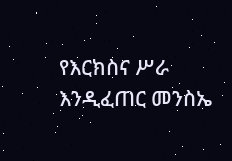የእርክስና ሥራ እንዲፈጠር መንስኤ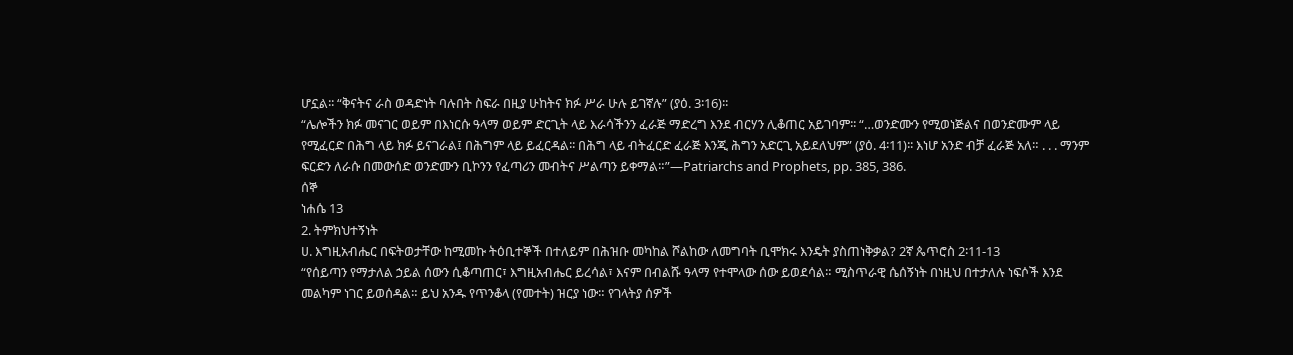ሆኗል፡፡ “ቅናትና ራስ ወዳድነት ባሉበት ስፍራ በዚያ ሁከትና ክፉ ሥራ ሁሉ ይገኛሉ” (ያዕ. 3፡16)፡፡
“ሌሎችን ክፉ መናገር ወይም በእነርሱ ዓላማ ወይም ድርጊት ላይ እራሳችንን ፈራጅ ማድረግ እንደ ብርሃን ሊቆጠር አይገባም፡፡ “…ወንድሙን የሚወነጅልና በወንድሙም ላይ የሚፈርድ በሕግ ላይ ክፉ ይናገራል፤ በሕግም ላይ ይፈርዳል፡፡ በሕግ ላይ ብትፈርድ ፈራጅ እንጂ ሕግን አድርጊ አይደለህም” (ያዕ. 4፡11)፡፡ እነሆ አንድ ብቻ ፈራጅ አለ። . . . ማንም ፍርድን ለራሱ በመውሰድ ወንድሙን ቢኮንን የፈጣሪን መብትና ሥልጣን ይቀማል።”—Patriarchs and Prophets, pp. 385, 386.
ሰኞ
ነሐሴ 13
2. ትምክህተኝነት
ሀ. እግዚአብሔር በፍትወታቸው ከሚመኩ ትዕቢተኞች በተለይም በሕዝቡ መካከል ሾልከው ለመግባት ቢሞክሩ እንዴት ያስጠነቅቃል? 2ኛ ጴጥሮስ 2፡11-13
“የሰይጣን የማታለል ኃይል ሰውን ሲቆጣጠር፣ እግዚአብሔር ይረሳል፣ እናም በብልሹ ዓላማ የተሞላው ሰው ይወደሳል። ሚስጥራዊ ሴሰኝነት በነዚህ በተታለሉ ነፍሶች እንደ መልካም ነገር ይወሰዳል። ይህ አንዱ የጥንቆላ (የመተት) ዝርያ ነው። የገላትያ ሰዎች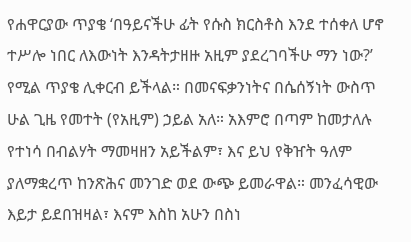የሐዋርያው ጥያቄ ‘በዓይናችሁ ፊት የሱስ ክርስቶስ እንደ ተሰቀለ ሆኖ ተሥሎ ነበር ለእውነት እንዳትታዘዙ አዚም ያደረገባችሁ ማን ነው?’ የሚል ጥያቄ ሊቀርብ ይችላል። በመናፍቃንነትና በሴሰኝነት ውስጥ ሁል ጊዜ የመተት (የአዚም) ኃይል አለ። አእምሮ በጣም ከመታለሉ የተነሳ በብልሃት ማመዛዘን አይችልም፣ እና ይህ የቅዠት ዓለም ያለማቋረጥ ከንጽሕና መንገድ ወደ ውጭ ይመራዋል። መንፈሳዊው እይታ ይደበዝዛል፣ እናም እስከ አሁን በስነ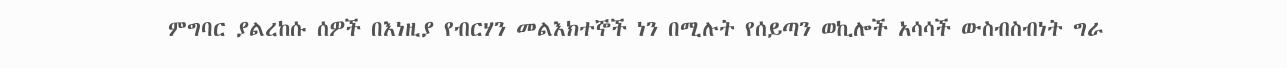ምግባር ያልረከሱ ሰዎች በእነዚያ የብርሃን መልእክተኞች ነን በሚሉት የሰይጣን ወኪሎች አሳሳች ውስብስብነት ግራ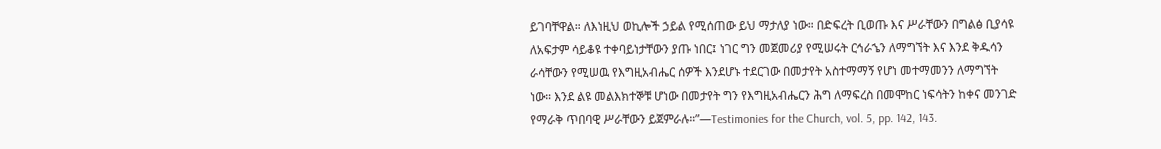ይገባቸዋል። ለእነዚህ ወኪሎች ኃይል የሚሰጠው ይህ ማታለያ ነው። በድፍረት ቢወጡ እና ሥራቸውን በግልፅ ቢያሳዩ ለአፍታም ሳይቆዩ ተቀባይነታቸውን ያጡ ነበር፤ ነገር ግን መጀመሪያ የሚሠሩት ርኅራኄን ለማግኘት እና እንደ ቅዱሳን ራሳቸውን የሚሠዉ የእግዚአብሔር ሰዎች እንደሆኑ ተደርገው በመታየት አስተማማኝ የሆነ መተማመንን ለማግኘት ነው። እንደ ልዩ መልእክተኞቹ ሆነው በመታየት ግን የእግዚአብሔርን ሕግ ለማፍረስ በመሞከር ነፍሳትን ከቀና መንገድ የማራቅ ጥበባዊ ሥራቸውን ይጀምራሉ።”—Testimonies for the Church, vol. 5, pp. 142, 143.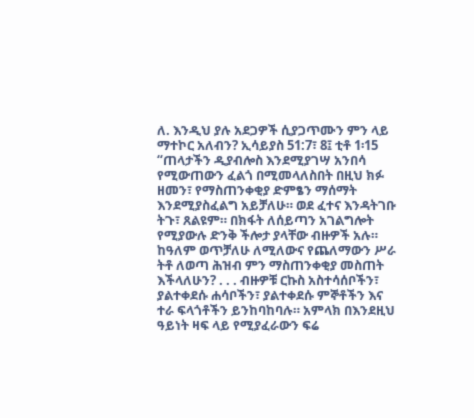ለ. እንዲህ ያሉ አደጋዎች ሲያጋጥሙን ምን ላይ ማተኮር አለብን? ኢሳይያስ 51:7፣ 8፤ ቲቶ 1፡15
“ጠላታችን ዲያብሎስ እንደሚያገሣ አንበሳ የሚውጠውን ፈልጎ በሚመላለስበት በዚህ ክፉ ዘመን፣ የማስጠንቀቂያ ድምፄን ማሰማት እንደሚያስፈልግ አይቻለሁ። ወደ ፈተና እንዳትገቡ ትጉ፣ ጸልዩም። በክፋት ለሰይጣን አገልግሎት የሚያውሉ ድንቅ ችሎታ ያላቸው ብዙዎች አሉ። ከዓለም ወጥቻለሁ ለሚለውና የጨለማውን ሥራ ትቶ ለወጣ ሕዝብ ምን ማስጠንቀቂያ መስጠት እችላለሁን? . . . ብዙዎቹ ርኩስ አስተሳሰቦችን፣ ያልተቀደሱ ሐሳቦችን፣ ያልተቀደሱ ምኞቶችን እና ተራ ፍላጎቶችን ይንከባከባሉ። አምላክ በእንደዚህ ዓይነት ዛፍ ላይ የሚያፈራውን ፍሬ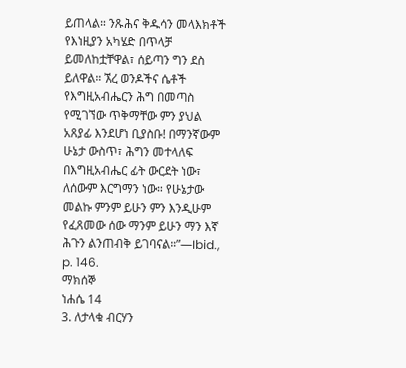ይጠላል። ንጹሕና ቅዱሳን መላእክቶች የእነዚያን አካሄድ በጥላቻ ይመለከቷቸዋል፣ ሰይጣን ግን ደስ ይለዋል። ኧረ ወንዶችና ሴቶች የእግዚአብሔርን ሕግ በመጣስ የሚገኘው ጥቅማቸው ምን ያህል አጸያፊ እንደሆነ ቢያስቡ! በማንኛውም ሁኔታ ውስጥ፣ ሕግን መተላለፍ በእግዚአብሔር ፊት ውርደት ነው፣ ለሰውም እርግማን ነው። የሁኔታው መልኩ ምንም ይሁን ምን እንዲሁም የፈጸመው ሰው ማንም ይሁን ማን እኛ ሕጉን ልንጠብቅ ይገባናል።”—Ibid., p. 146.
ማክሰኞ
ነሐሴ 14
3. ለታላቁ ብርሃን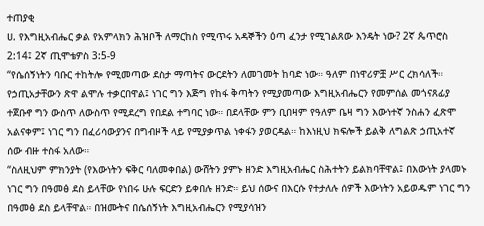ተጠያቂ
ሀ. የእግዚአብሔር ቃል የአምላክን ሕዝቦች ለማርከስ የሚጥሩ አዳኞችን ዕጣ ፈንታ የሚገልጸው እንዴት ነው? 2ኛ ጴጥሮስ 2:14፤ 2ኛ ጢሞቴዎስ 3:5-9
“የሴሰኝነትን ባቡር ተከትሎ የሚመጣው ደስታ ማጣትና ውርደትን ለመገመት ከባድ ነው። ዓለም በነዋሪዎቿ ሥር ረክሳለች። የኃጢአታቸውን ጽዋ ልሞሉ ተቃርበዋል፤ ነገር ግን እጅግ የከፋ ቅጣትን የሚያመጣው እግዚአብሔርን የመምሰል መጎናጸፊያ ተጀቡኖ ግን ውስጥ ለውስጥ የሚደረግ የበደል ተግባር ነው። በደላቸው ምን ቢበዛም የዓለም ቤዛ ግን እውነተኛ ንስሐን ፈጽሞ አልናቀም፤ ነገር ግን በፈሪሳውያንና በግብዞች ላይ የሚያቃጥል ነቀፋን ያወርዳል። ከእነዚህ ክፍሎች ይልቅ ለግልጽ ኃጢአተኛ ሰው ብዙ ተስፋ አለው።
“ስለዚህም ምክንያት (የእውነትን ፍቅር ባለመቀበል) ውሸትን ያምኑ ዘንድ እግዚአብሔር ስሕተትን ይልክባቸዋል፤ በእውነት ያላመኑ ነገር ግን በዓመፅ ደስ ይላቸው የነበሩ ሁሉ ፍርድን ይቀበሉ ዘንድ። ይህ ሰውና በእርሱ የተታለሉ ሰዎች እውነትን አይወዱም ነገር ግን በዓመፅ ደስ ይላቸዋል። በዝሙትና በሴሰኝነት እግዚአብሔርን የሚያሳዝን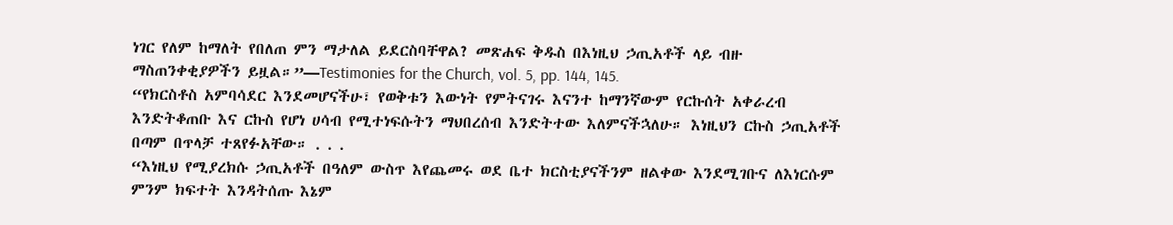ነገር የለም ከማለት የበለጠ ምን ማታለል ይደርስባቸዋል? መጽሐፍ ቅዱስ በእነዚህ ኃጢአቶች ላይ ብዙ ማስጠንቀቂያዎችን ይዟል።”—Testimonies for the Church, vol. 5, pp. 144, 145.
“የክርስቶስ አምባሳደር እንደመሆናችሁ፣ የወቅቱን እውነት የምትናገሩ እናንተ ከማንኛውም የርኩሰት አቀራረብ እንድትቆጠቡ እና ርኩስ የሆነ ሀሳብ የሚተነፍሱትን ማህበረሰብ እንድትተው እለምናችኋለሁ። እነዚህን ርኩስ ኃጢአቶች በጣም በጥላቻ ተጸየፉአቸው። . . .
“እነዚህ የሚያረክሱ ኃጢአቶች በዓለም ውስጥ እየጨመሩ ወደ ቤተ ክርስቲያናችንም ዘልቀው እንደሚገቡና ለእነርሱም ምንም ክፍተት እንዳትሰጡ እኔም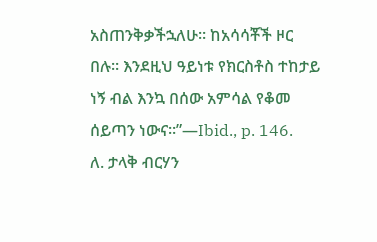አስጠንቅቃችኋለሁ። ከአሳሳቾች ዞር በሉ። እንደዚህ ዓይነቱ የክርስቶስ ተከታይ ነኝ ብል እንኳ በሰው አምሳል የቆመ ሰይጣን ነውና።”—Ibid., p. 146.
ለ. ታላቅ ብርሃን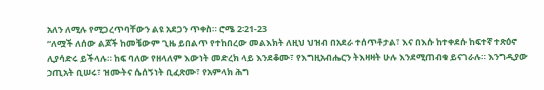አለን ለሚሉ የሚጋረጥባቸውን ልዩ አደጋን ጥቀስ። ሮሜ 2፡21-23
“ለሟች ለሰው ልጆች ከመቼውም ጊዜ ይበልጥ የተከበረው መልእክት ለዚህ ህዝብ በአደራ ተሰጥቶታል፣ እና በእሱ ከተቀደሱ ከፍተኛ ተጽዕኖ ሊያሳድሩ ይችላሉ። ከፍ ባለው የዘላለም እውነት መድረክ ላይ እንደቆሙ፣ የእግዚአብሔርን ትእዛዛት ሁሉ እንደሚጠብቁ ይናገራሉ። እንግዲያው ኃጢአት ቢሠሩ፣ ዝሙትና ሴሰኝነት ቢፈጽሙ፣ የአምላክ ሕግ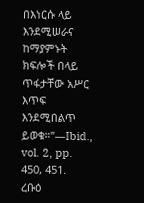በእነርሱ ላይ እንደሚሠራና ከማያምኑት ክፍሎች በላይ ጥፋታቸው አሥር እጥፍ እንደሚበልጥ ይወቁ።”—Ibid., vol. 2, pp. 450, 451.
ረቡዕ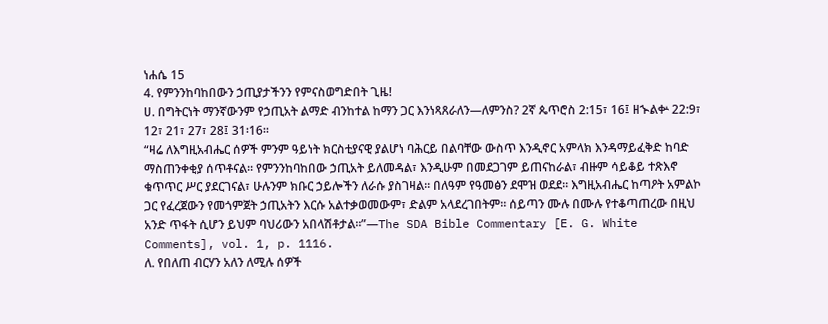ነሐሴ 15
4. የምንንከባከበውን ኃጢያታችንን የምናስወግድበት ጊዜ!
ሀ. በግትርነት ማንኛውንም የኃጢአት ልማድ ብንከተል ከማን ጋር እንነጻጸራለን—ለምንስ? 2ኛ ጴጥሮስ 2:15፣ 16፤ ዘኍልቍ 22:9፣ 12፣ 21፣ 27፣ 28፤ 31፡16።
“ዛሬ ለእግዚአብሔር ሰዎች ምንም ዓይነት ክርስቲያናዊ ያልሆነ ባሕርይ በልባቸው ውስጥ እንዲኖር አምላክ እንዳማይፈቅድ ከባድ ማስጠንቀቂያ ሰጥቶናል። የምንንከባከበው ኃጢአት ይለመዳል፣ እንዲሁም በመደጋገም ይጠናከራል፣ ብዙም ሳይቆይ ተጽእኖ ቁጥጥር ሥር ያደርገናል፣ ሁሉንም ክቡር ኃይሎችን ለራሱ ያስገዛል። በለዓም የዓመፅን ደሞዝ ወደደ። እግዚአብሔር ከጣዖት አምልኮ ጋር የፈረጀውን የመጎምጀት ኃጢአትን እርሱ አልተቃወመውም፣ ድልም አላደረገበትም። ሰይጣን ሙሉ በሙሉ የተቆጣጠረው በዚህ አንድ ጥፋት ሲሆን ይህም ባህሪውን አበላሽቶታል።”—The SDA Bible Commentary [E. G. White Comments], vol. 1, p. 1116.
ለ. የበለጠ ብርሃን አለን ለሚሉ ሰዎች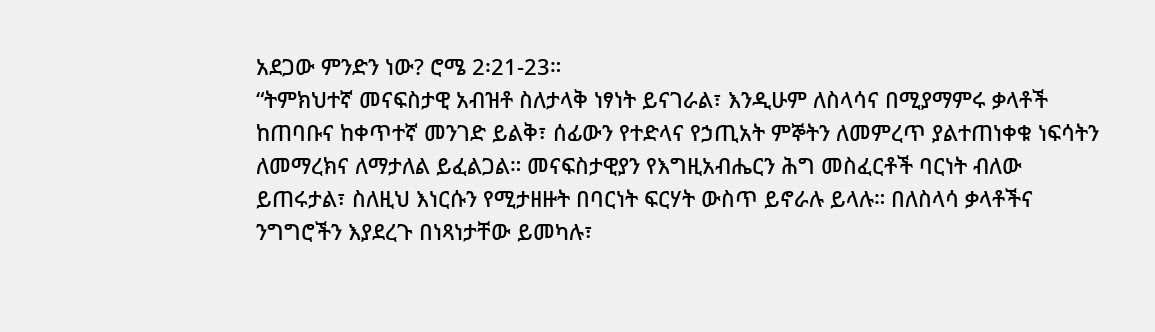አደጋው ምንድን ነው? ሮሜ 2፡21-23።
“ትምክህተኛ መናፍስታዊ አብዝቶ ስለታላቅ ነፃነት ይናገራል፣ እንዲሁም ለስላሳና በሚያማምሩ ቃላቶች ከጠባቡና ከቀጥተኛ መንገድ ይልቅ፣ ሰፊውን የተድላና የኃጢአት ምኞትን ለመምረጥ ያልተጠነቀቁ ነፍሳትን ለመማረክና ለማታለል ይፈልጋል። መናፍስታዊያን የእግዚአብሔርን ሕግ መስፈርቶች ባርነት ብለው ይጠሩታል፣ ስለዚህ እነርሱን የሚታዘዙት በባርነት ፍርሃት ውስጥ ይኖራሉ ይላሉ። በለስላሳ ቃላቶችና ንግግሮችን እያደረጉ በነጻነታቸው ይመካሉ፣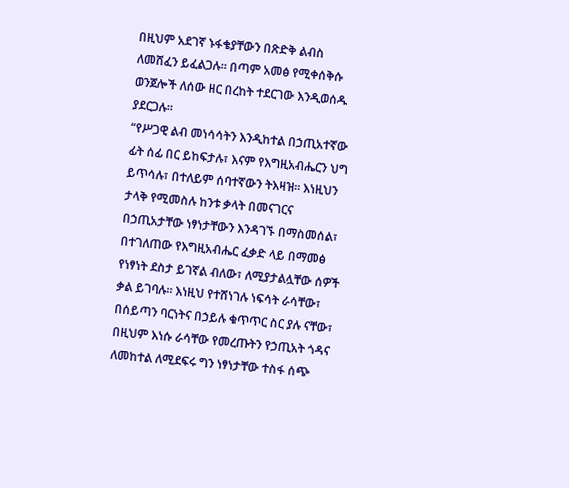በዚህም አደገኛ ኑፋቄያቸውን በጽድቅ ልብስ ለመሸፈን ይፈልጋሉ። በጣም አመፅ የሚቀሰቅሱ ወንጀሎች ለሰው ዘር በረከት ተደርገው እንዲወሰዱ ያደርጋሉ።
“የሥጋዊ ልብ መነሳሳትን እንዲከተል በኃጢአተኛው ፊት ሰፊ በር ይከፍታሉ፣ እናም የእግዚአብሔርን ህግ ይጥሳሉ፣ በተለይም ሰባተኛውን ትእዛዝ። እነዚህን ታላቅ የሚመስሉ ከንቱ ቃላት በመናገርና በኃጢአታቸው ነፃነታቸውን እንዳገኙ በማስመሰል፣ በተገለጠው የእግዚአብሔር ፈቃድ ላይ በማመፅ የነፃነት ደስታ ይገኛል ብለው፣ ለሚያታልሏቸው ሰዎች ቃል ይገባሉ። እነዚህ የተሸነገሉ ነፍሳት ራሳቸው፣ በሰይጣን ባርነትና በኃይሉ ቁጥጥር ስር ያሉ ናቸው፣ በዚህም እነሱ ራሳቸው የመረጡትን የኃጢአት ጎዳና ለመከተል ለሚደፍሩ ግን ነፃነታቸው ተስፋ ሰጭ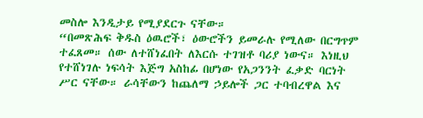መስሎ እንዲታይ የሚያደርጉ ናቸው።
“በመጽሕፍ ቅዱስ ዕዉሮች፣ ዕውሮችን ይመራሉ የሚለው በርግጥም ተፈጸመ። ሰው ለተሸነፈበት ለእርሱ ተገዝቶ ባሪያ ነውና። እነዚህ የተሸነገሉ ነፍሳት እጅግ አስከፊ በሆነው የአጋንንት ፈቃድ ባርነት ሥር ናቸው። ራሳቸውን ከጨለማ ኃይሎች ጋር ተባብረዋል እና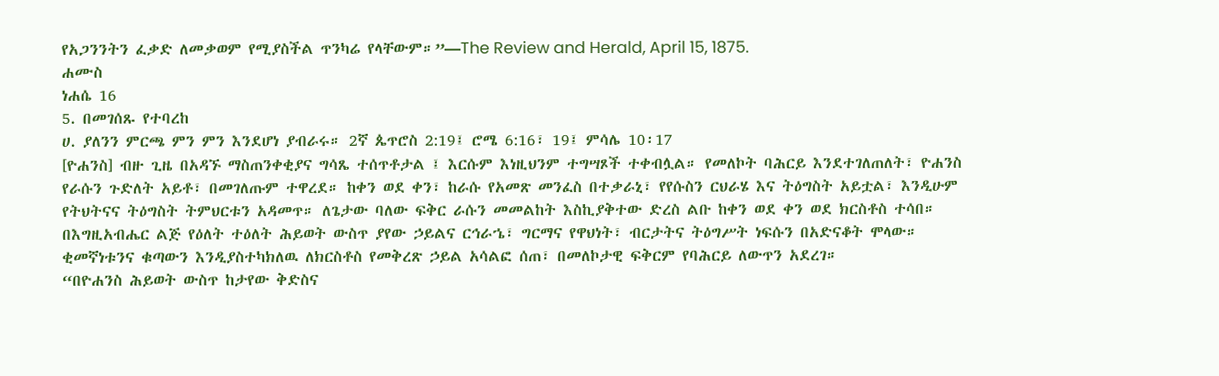የአጋንንትን ፈቃድ ለመቃወም የሚያስችል ጥንካሬ የላቸውም።”—The Review and Herald, April 15, 1875.
ሐሙስ
ነሐሴ 16
5. በመገሰጹ የተባረከ
ሀ. ያለንን ምርጫ ምን ምን እንደሆነ ያብራሩ። 2ኛ ጴጥሮስ 2:19፤ ሮሜ 6:16፣ 19፤ ምሳሌ 10፡17
[ዮሐንስ] ብዙ ጊዜ በአዳኙ ማስጠንቀቂያና ግሳጼ ተሰጥቶታል ፤ እርሱም እነዚህንም ተግሣጾች ተቀብሏል። የመለኮት ባሕርይ እንደተገለጠለት፣ ዮሐንስ የራሱን ጉድለት አይቶ፣ በመገለጡም ተዋረደ። ከቀን ወደ ቀን፣ ከራሱ የአመጽ መንፈስ በተቃራኒ፣ የየሱስን ርህራሄ እና ትዕግስት አይቷል፣ እንዲሁም የትህትናና ትዕግስት ትምህርቱን አዳመጥ። ለጌታው ባለው ፍቅር ራሱን መመልከት እስኪያቅተው ድረስ ልቡ ከቀን ወደ ቀን ወደ ክርስቶስ ተሳበ። በእግዚአብሔር ልጅ የዕለት ተዕለት ሕይወት ውስጥ ያየው ኃይልና ርኅራኄ፣ ግርማና የዋህነት፣ ብርታትና ትዕግሥት ነፍሱን በአድናቆት ሞላው። ቂመኛነቱንና ቁጣውን እንዲያስተካክለዉ ለክርስቶስ የመቅረጽ ኃይል አሳልፎ ሰጠ፣ በመለኮታዊ ፍቅርም የባሕርይ ለውጥን አደረገ።
“በዮሐንስ ሕይወት ውስጥ ከታየው ቅድስና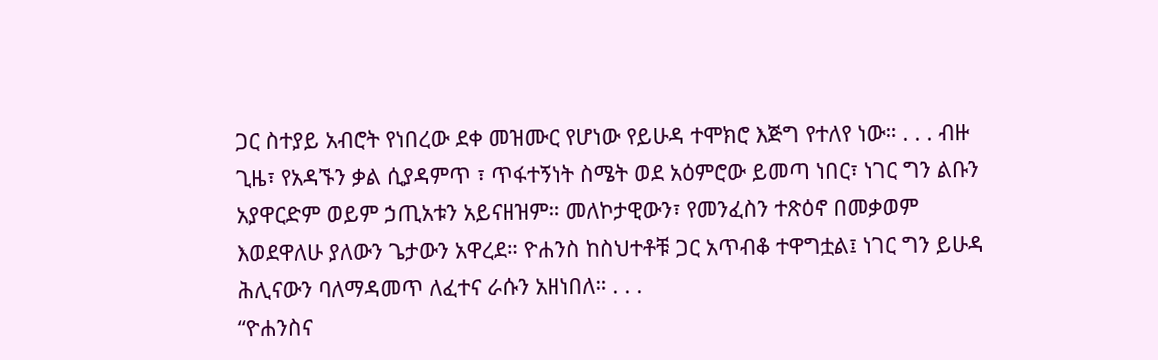ጋር ስተያይ አብሮት የነበረው ደቀ መዝሙር የሆነው የይሁዳ ተሞክሮ እጅግ የተለየ ነው። . . . ብዙ ጊዜ፣ የአዳኙን ቃል ሲያዳምጥ ፣ ጥፋተኝነት ስሜት ወደ አዕምሮው ይመጣ ነበር፣ ነገር ግን ልቡን አያዋርድም ወይም ኃጢአቱን አይናዘዝም። መለኮታዊውን፣ የመንፈስን ተጽዕኖ በመቃወም እወደዋለሁ ያለውን ጌታውን አዋረደ። ዮሐንስ ከስህተቶቹ ጋር አጥብቆ ተዋግቷል፤ ነገር ግን ይሁዳ ሕሊናውን ባለማዳመጥ ለፈተና ራሱን አዘነበለ። . . .
“ዮሐንስና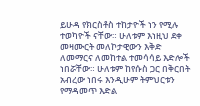ይሁዳ የክርስቶስ ተከታዮች ነን የሚሉ ተወካዮች ናቸው። ሁለቱም እነዚህ ደቀ መዛሙርት መለኮታዊውን እቅድ ለመማርና ለመከተል ተመሳሳይ እድሎች ነበሯቸው። ሁለቱም ከየሱስ ጋር በቅርበት አብረው ነበሩ እንዲሁም ትምህርቱን የማዳመጥ እድል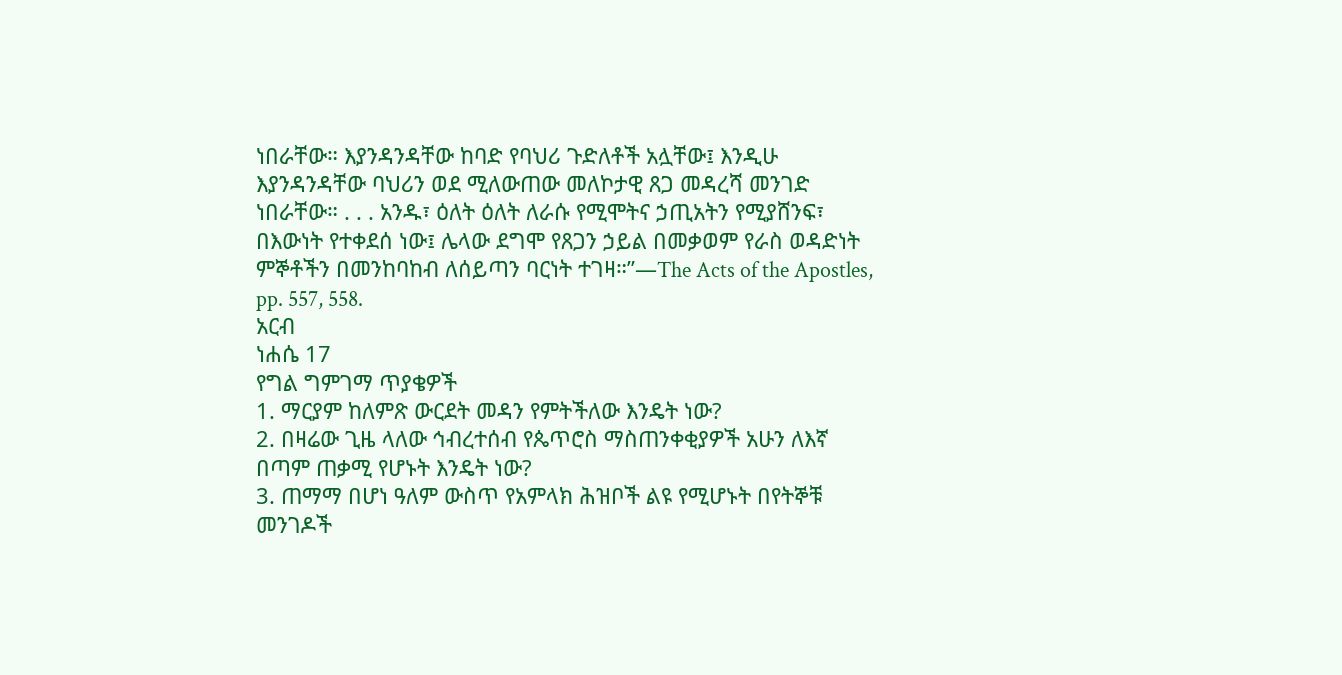ነበራቸው። እያንዳንዳቸው ከባድ የባህሪ ጉድለቶች አሏቸው፤ እንዲሁ እያንዳንዳቸው ባህሪን ወደ ሚለውጠው መለኮታዊ ጸጋ መዳረሻ መንገድ ነበራቸው። . . . አንዱ፣ ዕለት ዕለት ለራሱ የሚሞትና ኃጢአትን የሚያሸንፍ፣ በእውነት የተቀደሰ ነው፤ ሌላው ደግሞ የጸጋን ኃይል በመቃወም የራስ ወዳድነት ምኞቶችን በመንከባከብ ለሰይጣን ባርነት ተገዛ።”—The Acts of the Apostles, pp. 557, 558.
አርብ
ነሐሴ 17
የግል ግምገማ ጥያቄዎች
1. ማርያም ከለምጽ ውርደት መዳን የምትችለው እንዴት ነው?
2. በዛሬው ጊዜ ላለው ኅብረተሰብ የጴጥሮስ ማስጠንቀቂያዎች አሁን ለእኛ በጣም ጠቃሚ የሆኑት እንዴት ነው?
3. ጠማማ በሆነ ዓለም ውስጥ የአምላክ ሕዝቦች ልዩ የሚሆኑት በየትኞቹ መንገዶች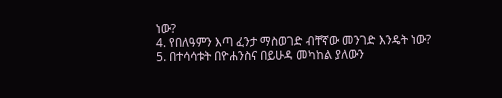ነው?
4. የበለዓምን እጣ ፈንታ ማስወገድ ብቸኛው መንገድ እንዴት ነው?
5. በተሳሳቱት በዮሐንስና በይሁዳ መካከል ያለውን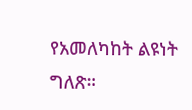የአመለካከት ልዩነት ግለጽ።